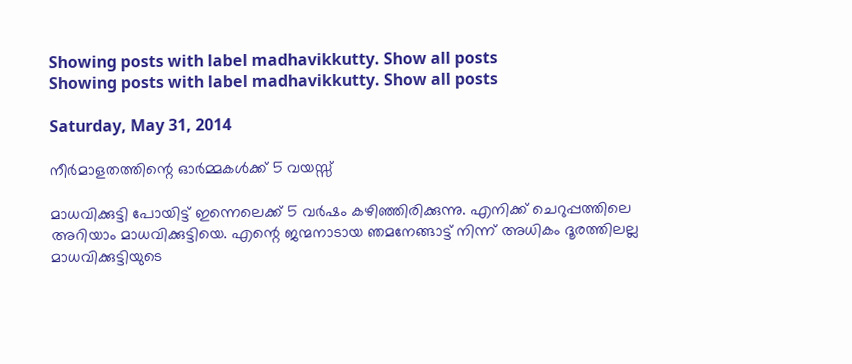Showing posts with label madhavikkutty. Show all posts
Showing posts with label madhavikkutty. Show all posts

Saturday, May 31, 2014

നീര്‍മാളതത്തിന്റെ ഓര്‍മ്മകള്‍ക്ക് 5 വയസ്സ്

മാധവിക്കുട്ടി പോയിട്ട് ഇന്നെലെക്ക് 5 വര്‍ഷം കഴിഞ്ഞിരിക്കുന്നു. എനിക്ക് ചെറുപ്പത്തിലെ അറിയാം മാധവിക്കുട്ടിയെ. എന്റെ ജന്മനാടായ ഞമനേങ്ങാട്ട് നിന്ന് അധികം ദൂരത്തിലല്ല മാധവിക്കുട്ടിയുടെ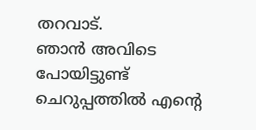തറവാട്.
ഞാന്‍ അവിടെ പോയിട്ടുണ്ട് ചെറുപ്പത്തില്‍ എന്റെ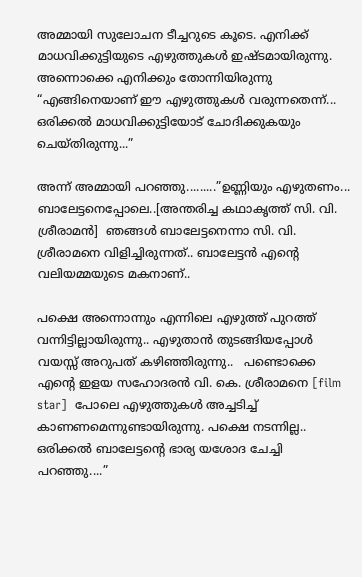അമ്മായി സുലോചന ടീച്ചറുടെ കൂടെ. എനിക്ക് മാധവിക്കുട്ടിയുടെ എഴുത്തുകള്‍ ഇഷ്ടമായിരുന്നു. അന്നൊക്കെ എനിക്കും തോന്നിയിരുന്നു “എങ്ങിനെയാണ് ഈ എഴുത്തുകള്‍ വരുന്നതെന്ന്... ഒരിക്കല്‍ മാധവിക്കുട്ടിയോട് ചോദിക്കുകയും ചെയ്തിരുന്നു...”

അന്ന് അമ്മായി പറഞ്ഞു.........”ഉണ്ണിയും എഴുതണം... ബാലേട്ടനെപ്പോലെ..[അന്തരിച്ച കഥാകൃത്ത് സി. വി. ശ്രീരാമന്‍]  ഞങ്ങള്‍ ബാലേട്ടനെന്നാ സി. വി. ശ്രീരാമനെ വിളിച്ചിരുന്നത്.. ബാലേട്ടന്‍ എന്റെ വലിയമ്മയുടെ മകനാണ്..

പക്ഷെ അന്നൊന്നും എന്നിലെ എഴുത്ത് പുറത്ത് വന്നിട്ടില്ലായിരുന്നു.. എഴുതാന്‍ തുടങ്ങിയപ്പോള്‍ വയസ്സ് അറുപത് കഴിഞ്ഞിരുന്നു..   പണ്ടൊക്കെ എന്റെ ഇളയ സഹോദരന്‍ വി. കെ. ശ്രീരാമനെ [film star]  പോലെ എഴുത്തുകള്‍ അച്ചടിച്ച് കാണണമെന്നുണ്ടായിരുന്നു. പക്ഷെ നടന്നില്ല.. ഒരിക്കല്‍ ബാലേട്ടന്റെ ഭാര്യ യശോദ ചേച്ചി പറഞ്ഞു....”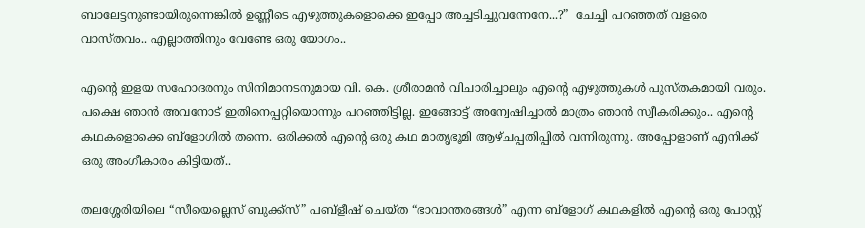ബാലേട്ടനുണ്ടായിരുന്നെങ്കില്‍ ഉണ്ണീടെ എഴുത്തുകളൊക്കെ ഇപ്പോ അച്ചടിച്ചുവന്നേനേ...?”  ചേച്ചി പറഞ്ഞത് വളരെ വാസ്തവം.. എല്ലാത്തിനും വേണ്ടേ ഒരു യോഗം..

എന്റെ ഇളയ സഹോദരനും സിനിമാനടനുമായ വി. കെ. ശ്രീരാമന്‍ വിചാരിച്ചാലും എന്റെ എഴുത്തുകള്‍ പുസ്തകമായി വരും. പക്ഷെ ഞാന്‍ അവനോട് ഇതിനെപ്പറ്റിയൊന്നും പറഞ്ഞിട്ടില്ല. ഇങ്ങോട്ട് അന്വേഷിച്ചാല്‍ മാത്രം ഞാന്‍ സ്വീകരിക്കും.. എന്റെ കഥകളൊക്കെ ബ്ളോഗില്‍ തന്നെ. ഒരിക്കല്‍ എന്റെ ഒരു കഥ മാതൃഭൂമി ആഴ്ചപ്പതിപ്പില്‍ വന്നിരുന്നു. അപ്പോളാണ് എനിക്ക് ഒരു അംഗീകാരം കിട്ടിയത്..

തലശ്ശേരിയിലെ “സീയെല്ലെസ് ബുക്ക്സ്” പബ്ളീഷ് ചെയ്ത “ഭാവാന്തരങ്ങള്‍” എന്ന ബ്ളോഗ് കഥകളില്‍ എന്റെ ഒരു പോസ്റ്റ്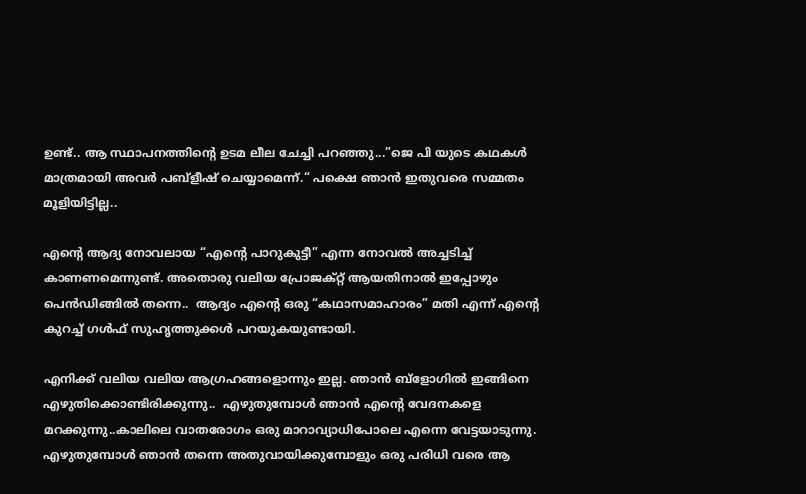ഉണ്ട്.. ആ സ്ഥാപനത്തിന്റെ ഉടമ ലീല ചേച്ചി പറഞ്ഞു...”ജെ പി യുടെ കഥകള്‍ മാത്രമായി അവര്‍ പബ്ളീഷ് ചെയ്യാമെന്ന്.“ പക്ഷെ ഞാന്‍ ഇതുവരെ സമ്മതം മൂളിയിട്ടില്ല..

എന്റെ ആദ്യ നോവലായ “എന്റെ പാറുകുട്ടീ” എന്ന നോവല്‍ അച്ചടിച്ച് കാണണമെന്നുണ്ട്. അതൊരു വലിയ പ്രോജക്റ്റ് ആയതിനാല്‍ ഇപ്പോഴും പെന്‍ഡിങ്ങില്‍ തന്നെ..  ആദ്യം എന്റെ ഒരു “കഥാസമാഹാരം” മതി എന്ന് എന്റെ കുറച്ച് ഗള്‍ഫ് സുഹൃത്തുക്കള്‍ പറയുകയുണ്ടായി.

എനിക്ക് വലിയ വലിയ ആഗ്രഹങ്ങളൊന്നും ഇല്ല. ഞാന്‍ ബ്ളോഗില്‍ ഇങ്ങിനെ എഴുതിക്കൊണ്ടിരിക്കുന്നു..  എഴുതുമ്പോള്‍ ഞാന്‍ എന്റെ വേദനകളെ മറക്കുന്നു..കാലിലെ വാതരോഗം ഒരു മാറാവ്യാധിപോലെ എന്നെ വേട്ടയാടുന്നു. എഴുതുമ്പോള്‍ ഞാന്‍ തന്നെ അതുവായിക്കുമ്പോളും ഒരു പരിധി വരെ ആ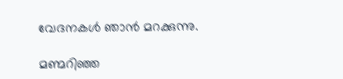വേദനകള്‍ ഞാന്‍ മറക്കുന്നു.

മണ്മറിഞ്ഞ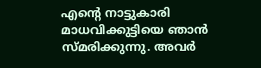എന്റെ നാട്ടുകാരി മാധവിക്കുട്ടിയെ ഞാന്‍ സ്മരിക്കുന്നു. അവര്‍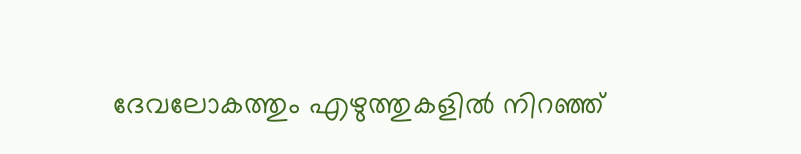ദേവലോകത്തും എഴുത്തുകളില്‍ നിറഞ്ഞ്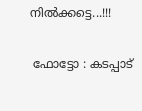നില്‍ക്കട്ടെ...!!!

 ഫോട്ടോ : കടപ്പാട്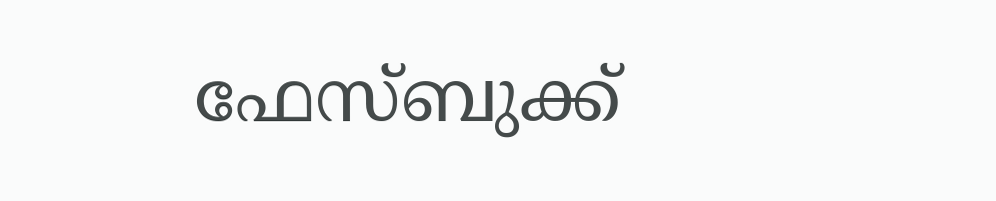ഫേസ്ബുക്ക്